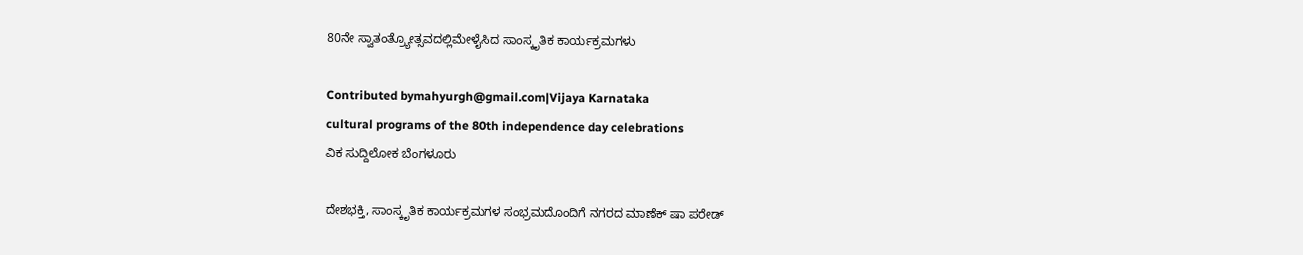80ನೇ ಸ್ವಾತಂತ್ರ್ಯೋತ್ಸವದಲ್ಲಿಮೇಳೈಸಿದ ಸಾಂಸ್ಕೃತಿಕ ಕಾರ್ಯಕ್ರಮಗಳು

Contributed bymahyurgh@gmail.com|Vijaya Karnataka
cultural programs of the 80th independence day celebrations
ವಿಕ ಸುದ್ದಿಲೋಕ ಬೆಂಗಳೂರು

ದೇಶಭಕ್ತಿ, ಸಾಂಸ್ಕೃತಿಕ ಕಾರ್ಯಕ್ರಮಗಳ ಸಂಭ್ರಮದೊಂದಿಗೆ ನಗರದ ಮಾಣೆಕ್ ಷಾ ಪರೇಡ್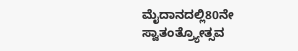ಮೈದಾನದಲ್ಲಿ80ನೇ ಸ್ವಾತಂತ್ರ್ಯೋತ್ಸವ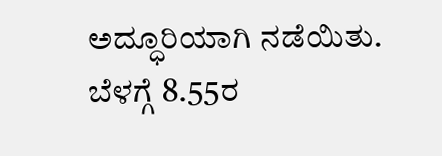ಅದ್ಧೂರಿಯಾಗಿ ನಡೆಯಿತು.
ಬೆಳಗ್ಗೆ 8.55ರ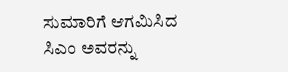ಸುಮಾರಿಗೆ ಆಗಮಿಸಿದ ಸಿಎಂ ಅವರನ್ನು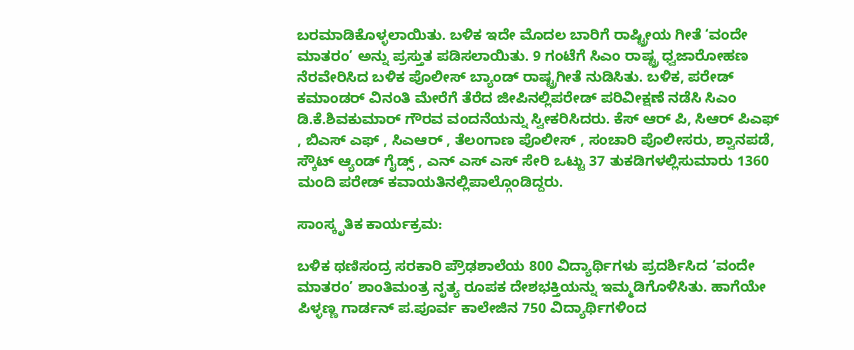ಬರಮಾಡಿಕೊಳ್ಳಲಾಯಿತು. ಬಳಿಕ ಇದೇ ಮೊದಲ ಬಾರಿಗೆ ರಾಷ್ಟ್ರೀಯ ಗೀತೆ ‘ವಂದೇ ಮಾತರಂ’ ಅನ್ನು ಪ್ರಸ್ತುತ ಪಡಿಸಲಾಯಿತು. 9 ಗಂಟೆಗೆ ಸಿಎಂ ರಾಷ್ಟ್ರ ಧ್ವಜಾರೋಹಣ ನೆರವೇರಿಸಿದ ಬಳಿಕ ಪೊಲೀಸ್ ಬ್ಯಾಂಡ್ ರಾಷ್ಟ್ರಗೀತೆ ನುಡಿಸಿತು. ಬಳಿಕ, ಪರೇಡ್ ಕಮಾಂಡರ್ ವಿನಂತಿ ಮೇರೆಗೆ ತೆರೆದ ಜೀಪಿನಲ್ಲಿಪರೇಡ್ ಪರಿವೀಕ್ಷಣೆ ನಡೆಸಿ ಸಿಎಂ ಡಿ.ಕೆ.ಶಿವಕುಮಾರ್ ಗೌರವ ವಂದನೆಯನ್ನು ಸ್ವೀಕರಿಸಿದರು. ಕೆಸ್ ಆರ್ ಪಿ, ಸಿಆರ್ ಪಿಎಫ್ , ಬಿಎಸ್ ಎಫ್ , ಸಿಎಆರ್ , ತೆಲಂಗಾಣ ಪೊಲೀಸ್ , ಸಂಚಾರಿ ಪೊಲೀಸರು, ಶ್ವಾನಪಡೆ, ಸ್ಕೌಟ್ ಆ್ಯಂಡ್ ಗೈಡ್ಸ್ , ಎನ್ ಎಸ್ ಎಸ್ ಸೇರಿ ಒಟ್ಟು 37 ತುಕಡಿಗಳಲ್ಲಿಸುಮಾರು 1360 ಮಂದಿ ಪರೇಡ್ ಕವಾಯತಿನಲ್ಲಿಪಾಲ್ಗೊಂಡಿದ್ದರು.

ಸಾಂಸ್ಕೃತಿಕ ಕಾರ್ಯಕ್ರಮ:

ಬಳಿಕ ಥಣಿಸಂದ್ರ ಸರಕಾರಿ ಪ್ರೌಢಶಾಲೆಯ 800 ವಿದ್ಯಾರ್ಥಿಗಳು ಪ್ರದರ್ಶಿಸಿದ ‘ವಂದೇ ಮಾತರಂ’ ಶಾಂತಿಮಂತ್ರ ನೃತ್ಯ ರೂಪಕ ದೇಶಭಕ್ತಿಯನ್ನು ಇಮ್ಮಡಿಗೊಳಿಸಿತು. ಹಾಗೆಯೇ ಪಿಳ್ಳಣ್ಣ ಗಾರ್ಡನ್ ಪ.ಪೂರ್ವ ಕಾಲೇಜಿನ 750 ವಿದ್ಯಾರ್ಥಿಗಳಿಂದ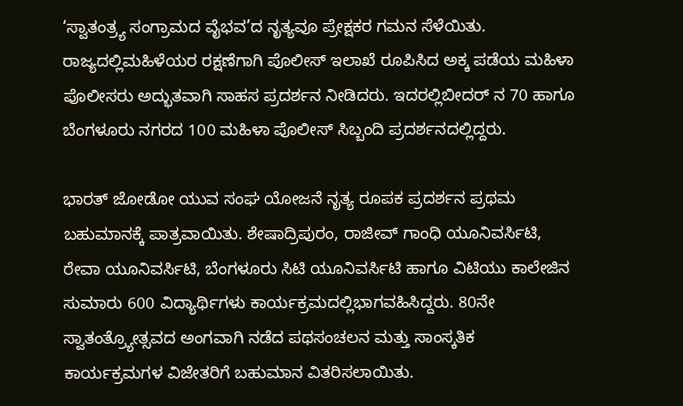‘ಸ್ವಾತಂತ್ರ್ಯ ಸಂಗ್ರಾಮದ ವೈಭವ’ದ ನೃತ್ಯವೂ ಪ್ರೇಕ್ಷಕರ ಗಮನ ಸೆಳೆಯಿತು. ರಾಜ್ಯದಲ್ಲಿಮಹಿಳೆಯರ ರಕ್ಷಣೆಗಾಗಿ ಪೊಲೀಸ್ ಇಲಾಖೆ ರೂಪಿಸಿದ ಅಕ್ಕ ಪಡೆಯ ಮಹಿಳಾ ಪೊಲೀಸರು ಅದ್ಭುತವಾಗಿ ಸಾಹಸ ಪ್ರದರ್ಶನ ನೀಡಿದರು. ಇದರಲ್ಲಿಬೀದರ್ ನ 70 ಹಾಗೂ ಬೆಂಗಳೂರು ನಗರದ 100 ಮಹಿಳಾ ಪೊಲೀಸ್ ಸಿಬ್ಬಂದಿ ಪ್ರದರ್ಶನದಲ್ಲಿದ್ದರು.

ಭಾರತ್ ಜೋಡೋ ಯುವ ಸಂಘ ಯೋಜನೆ ನೃತ್ಯ ರೂಪಕ ಪ್ರದರ್ಶನ ಪ್ರಥಮ ಬಹುಮಾನಕ್ಕೆ ಪಾತ್ರವಾಯಿತು. ಶೇಷಾದ್ರಿಪುರಂ, ರಾಜೀವ್ ಗಾಂಧಿ ಯೂನಿವರ್ಸಿಟಿ, ರೇವಾ ಯೂನಿವರ್ಸಿಟಿ, ಬೆಂಗಳೂರು ಸಿಟಿ ಯೂನಿವರ್ಸಿಟಿ ಹಾಗೂ ವಿಟಿಯು ಕಾಲೇಜಿನ ಸುಮಾರು 600 ವಿದ್ಯಾರ್ಥಿಗಳು ಕಾರ್ಯಕ್ರಮದಲ್ಲಿಭಾಗವಹಿಸಿದ್ದರು. 80ನೇ ಸ್ವಾತಂತ್ರ್ಯೋತ್ಸವದ ಅಂಗವಾಗಿ ನಡೆದ ಪಥಸಂಚಲನ ಮತ್ತು ಸಾಂಸ್ಕತಿಕ ಕಾರ್ಯಕ್ರಮಗಳ ವಿಜೇತರಿಗೆ ಬಹುಮಾನ ವಿತರಿಸಲಾಯಿತು.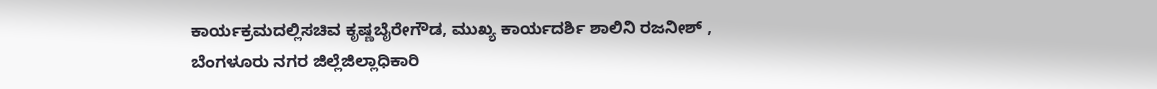ಕಾರ್ಯಕ್ರಮದಲ್ಲಿಸಚಿವ ಕೃಷ್ಣಬೈರೇಗೌಡ, ಮುಖ್ಯ ಕಾರ್ಯದರ್ಶಿ ಶಾಲಿನಿ ರಜನೀಶ್ , ಬೆಂಗಳೂರು ನಗರ ಜಿಲ್ಲೆಜಿಲ್ಲಾಧಿಕಾರಿ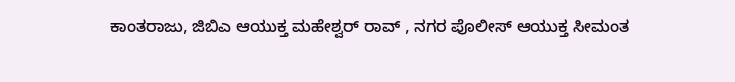ಕಾಂತರಾಜು, ಜಿಬಿಎ ಆಯುಕ್ತ ಮಹೇಶ್ವರ್ ರಾವ್ , ನಗರ ಪೊಲೀಸ್ ಆಯುಕ್ತ ಸೀಮಂತ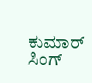ಕುಮಾರ್ ಸಿಂಗ್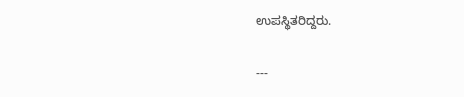ಉಪಸ್ಥಿತರಿದ್ದರು.

---